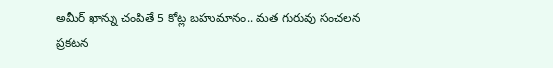అమీర్ ఖాన్ను చంపితే 5 కోట్ల బహుమానం.. మత గురువు సంచలన ప్రకటన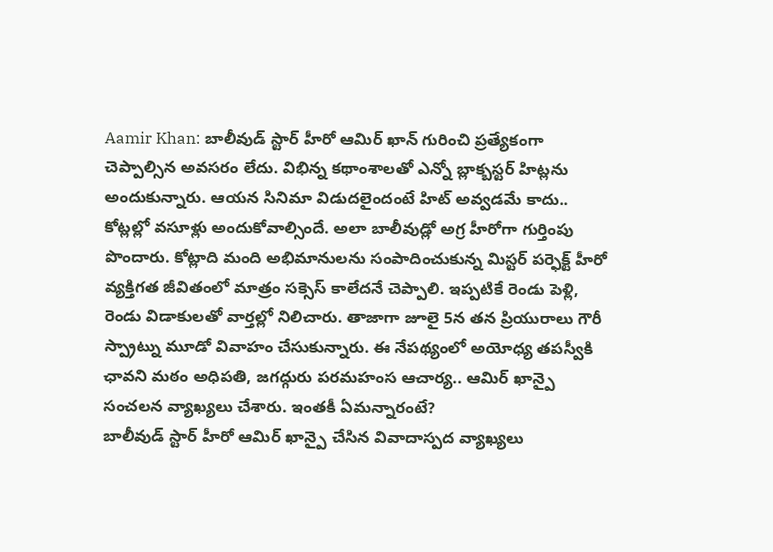Aamir Khan: బాలీవుడ్ స్టార్ హీరో ఆమిర్ ఖాన్ గురించి ప్రత్యేకంగా చెప్పాల్సిన అవసరం లేదు. విభిన్న కథాంశాలతో ఎన్నో బ్లాక్బస్టర్ హిట్లను అందుకున్నారు. ఆయన సినిమా విడుదలైందంటే హిట్ అవ్వడమే కాదు.. కోట్లల్లో వసూళ్లు అందుకోవాల్సిందే. అలా బాలీవుడ్లో అగ్ర హీరోగా గుర్తింపు పొందారు. కోట్లాది మంది అభిమానులను సంపాదించుకున్న మిస్టర్ పర్ఫెక్ట్ హీరో వ్యక్తిగత జీవితంలో మాత్రం సక్సెస్ కాలేదనే చెప్పాలి. ఇప్పటికే రెండు పెళ్లి, రెండు విడాకులతో వార్తల్లో నిలిచారు. తాజాగా జూలై 5న తన ప్రియురాలు గౌరీ స్ప్రాట్ను మూడో వివాహం చేసుకున్నారు. ఈ నేపథ్యంలో అయోధ్య తపస్వీకి ఛావని మఠం అధిపతి, జగద్గురు పరమహంస ఆచార్య.. ఆమిర్ ఖాన్పై సంచలన వ్యాఖ్యలు చేశారు. ఇంతకీ ఏమన్నారంటే?
బాలీవుడ్ స్టార్ హీరో ఆమిర్ ఖాన్పై చేసిన వివాదాస్పద వ్యాఖ్యలు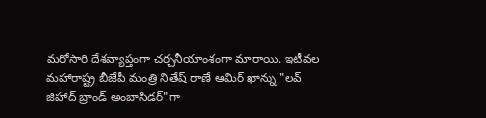మరోసారి దేశవ్యాప్తంగా చర్చనీయాంశంగా మారాయి. ఇటీవల మహారాష్ట్ర బీజేపీ మంత్రి నితేష్ రాణే ఆమిర్ ఖాన్ను "లవ్ జిహాద్ బ్రాండ్ అంబాసిడర్"గా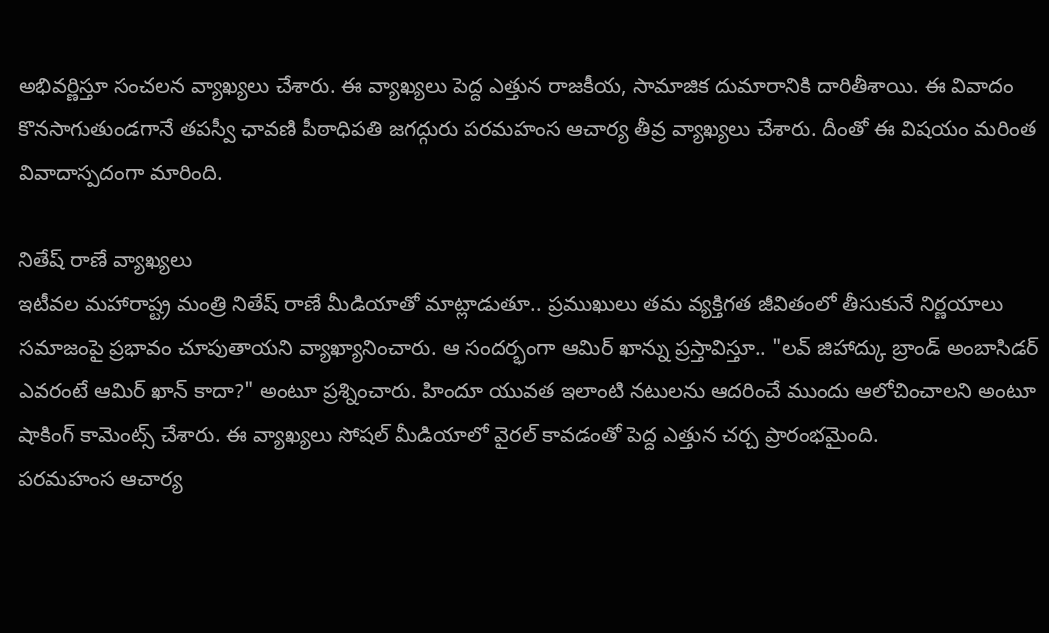అభివర్ణిస్తూ సంచలన వ్యాఖ్యలు చేశారు. ఈ వ్యాఖ్యలు పెద్ద ఎత్తున రాజకీయ, సామాజిక దుమారానికి దారితీశాయి. ఈ వివాదం కొనసాగుతుండగానే తపస్వీ ఛావణి పీఠాధిపతి జగద్గురు పరమహంస ఆచార్య తీవ్ర వ్యాఖ్యలు చేశారు. దీంతో ఈ విషయం మరింత వివాదాస్పదంగా మారింది.

నితేష్ రాణే వ్యాఖ్యలు
ఇటీవల మహారాష్ట్ర మంత్రి నితేష్ రాణే మీడియాతో మాట్లాడుతూ.. ప్రముఖులు తమ వ్యక్తిగత జీవితంలో తీసుకునే నిర్ణయాలు సమాజంపై ప్రభావం చూపుతాయని వ్యాఖ్యానించారు. ఆ సందర్భంగా ఆమిర్ ఖాన్ను ప్రస్తావిస్తూ.. "లవ్ జిహాద్కు బ్రాండ్ అంబాసిడర్ ఎవరంటే ఆమిర్ ఖాన్ కాదా?" అంటూ ప్రశ్నించారు. హిందూ యువత ఇలాంటి నటులను ఆదరించే ముందు ఆలోచించాలని అంటూ షాకింగ్ కామెంట్స్ చేశారు. ఈ వ్యాఖ్యలు సోషల్ మీడియాలో వైరల్ కావడంతో పెద్ద ఎత్తున చర్చ ప్రారంభమైంది.
పరమహంస ఆచార్య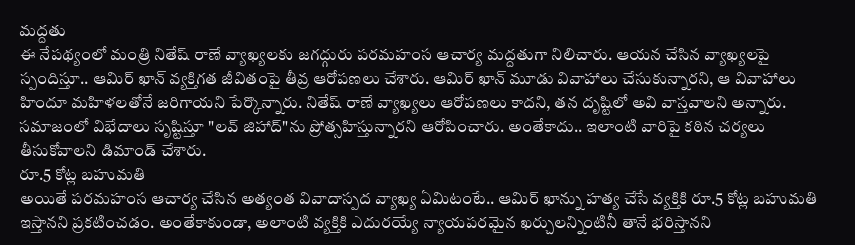మద్దతు
ఈ నేపథ్యంలో మంత్రి నితేష్ రాణే వ్యాఖ్యలకు జగద్గురు పరమహంస ఆచార్య మద్దతుగా నిలిచారు. ఆయన చేసిన వ్యాఖ్యలపై స్పందిస్తూ.. ఆమిర్ ఖాన్ వ్యక్తిగత జీవితంపై తీవ్ర ఆరోపణలు చేశారు. ఆమిర్ ఖాన్ మూడు వివాహాలు చేసుకున్నారని, ఆ వివాహాలు హిందూ మహిళలతోనే జరిగాయని పేర్కొన్నారు. నితేష్ రాణే వ్యాఖ్యలు ఆరోపణలు కాదని, తన దృష్టిలో అవి వాస్తవాలని అన్నారు. సమాజంలో విభేదాలు సృష్టిస్తూ "లవ్ జిహాద్"ను ప్రోత్సహిస్తున్నారని ఆరోపించారు. అంతేకాదు.. ఇలాంటి వారిపై కఠిన చర్యలు తీసుకోవాలని డిమాండ్ చేశారు.
రూ.5 కోట్ల బహుమతి
అయితే పరమహంస ఆచార్య చేసిన అత్యంత వివాదాస్పద వ్యాఖ్య ఏమిటంటే.. ఆమిర్ ఖాన్ను హత్య చేసే వ్యక్తికి రూ.5 కోట్ల బహుమతి ఇస్తానని ప్రకటించడం. అంతేకాకుండా, అలాంటి వ్యక్తికి ఎదురయ్యే న్యాయపరమైన ఖర్చులన్నింటినీ తానే భరిస్తానని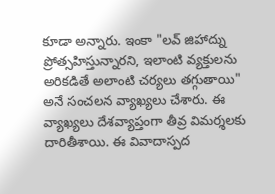కూడా అన్నారు. ఇంకా "లవ్ జిహాద్ను ప్రోత్సహిస్తున్నారని, ఇలాంటి వ్యక్తులను అరికడితే అలాంటి చర్యలు తగ్గుతాయి" అనే సంచలన వ్యాఖ్యలు చేశారు. ఈ వ్యాఖ్యలు దేశవ్యాప్తంగా తీవ్ర విమర్శలకు దారితీశాయి. ఈ వివాదాస్పద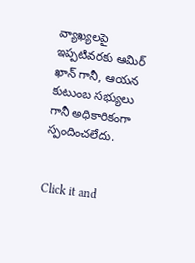వ్యాఖ్యలపై ఇప్పటివరకు ఆమిర్ ఖాన్ గానీ, ఆయన కుటుంబ సభ్యులు గానీ అధికారికంగా స్పందించలేదు.


Click it and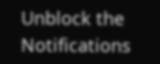Unblock the Notifications